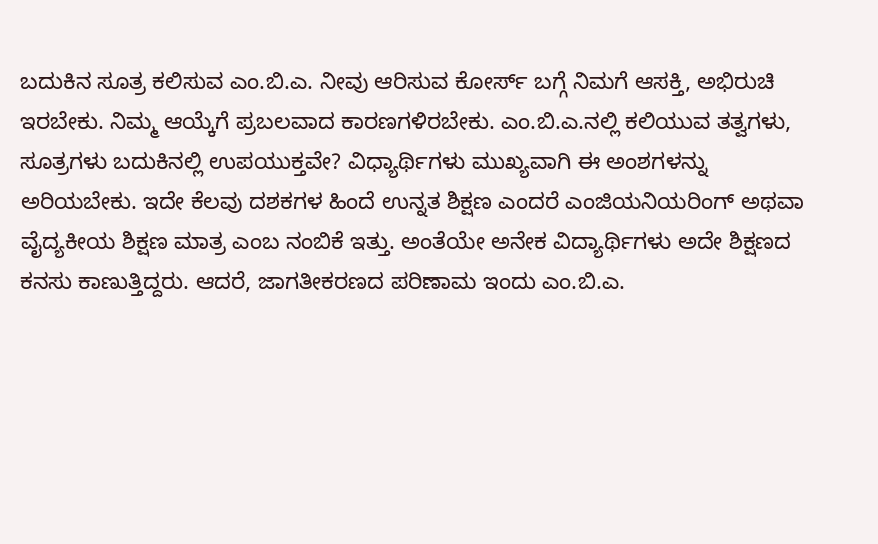ಬದುಕಿನ ಸೂತ್ರ ಕಲಿಸುವ ಎಂ.ಬಿ.ಎ. ನೀವು ಆರಿಸುವ ಕೋರ್ಸ್ ಬಗ್ಗೆ ನಿಮಗೆ ಆಸಕ್ತಿ, ಅಭಿರುಚಿ ಇರಬೇಕು. ನಿಮ್ಮ ಆಯ್ಕೆಗೆ ಪ್ರಬಲವಾದ ಕಾರಣಗಳಿರಬೇಕು. ಎಂ.ಬಿ.ಎ.ನಲ್ಲಿ ಕಲಿಯುವ ತತ್ವಗಳು, ಸೂತ್ರಗಳು ಬದುಕಿನಲ್ಲಿ ಉಪಯುಕ್ತವೇ? ವಿಧ್ಯಾರ್ಥಿಗಳು ಮುಖ್ಯವಾಗಿ ಈ ಅಂಶಗಳನ್ನು ಅರಿಯಬೇಕು. ಇದೇ ಕೆಲವು ದಶಕಗಳ ಹಿಂದೆ ಉನ್ನತ ಶಿಕ್ಷಣ ಎಂದರೆ ಎಂಜಿಯನಿಯರಿಂಗ್ ಅಥವಾ ವೈದ್ಯಕೀಯ ಶಿಕ್ಷಣ ಮಾತ್ರ ಎಂಬ ನಂಬಿಕೆ ಇತ್ತು. ಅಂತೆಯೇ ಅನೇಕ ವಿದ್ಯಾರ್ಥಿಗಳು ಅದೇ ಶಿಕ್ಷಣದ ಕನಸು ಕಾಣುತ್ತಿದ್ದರು. ಆದರೆ, ಜಾಗತೀಕರಣದ ಪರಿಣಾಮ ಇಂದು ಎಂ.ಬಿ.ಎ.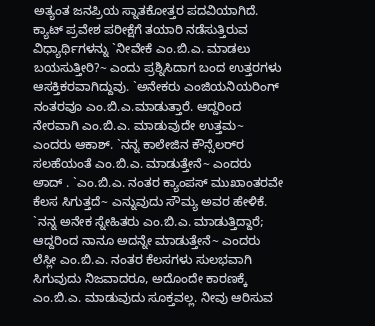ಅತ್ಯಂತ ಜನಪ್ರಿಯ ಸ್ನಾತಕೋತ್ತರ ಪದವಿಯಾಗಿದೆ. ಕ್ಯಾಟ್ ಪ್ರವೇಶ ಪರೀಕ್ಷೆಗೆ ತಯಾರಿ ನಡೆಸುತ್ತಿರುವ ವಿಧ್ಯಾರ್ಥಿಗಳನ್ನು `ನೀವೇಕೆ ಎಂ.ಬಿ.ಎ. ಮಾಡಲು ಬಯಸುತ್ತೀರಿ?~ ಎಂದು ಪ್ರಶ್ನಿಸಿದಾಗ ಬಂದ ಉತ್ತರಗಳು ಆಸಕ್ತಿಕರವಾಗಿದ್ದುವು. `ಅನೇಕರು ಎಂಜಿಯನಿಯರಿಂಗ್ ನಂತರವೂ ಎಂ.ಬಿ.ಎ.ಮಾಡುತ್ತಾರೆ. ಆದ್ದರಿಂದ ನೇರವಾಗಿ ಎಂ.ಬಿ.ಎ. ಮಾಡುವುದೇ ಉತ್ತಮ~ ಎಂದರು ಆಕಾಶ್. `ನನ್ನ ಕಾಲೇಜಿನ ಕೌನ್ಸೆಲರ್‌ರ ಸಲಹೆಯಂತೆ ಎಂ.ಬಿ.ಎ. ಮಾಡುತ್ತೇನೆ~ ಎಂದರು ಅಾದ್ . `ಎಂ.ಬಿ.ಎ. ನಂತರ ಕ್ಯಾಂಪಸ್ ಮುಖಾಂತರವೇ ಕೆಲಸ ಸಿಗುತ್ತದೆ~ ಎನ್ನುವುದು ಸೌಮ್ಯ ಅವರ ಹೇಳಿಕೆ. `ನನ್ನ ಅನೇಕ ಸ್ನೇಹಿತರು ಎಂ.ಬಿ.ಎ. ಮಾಡುತ್ತಿದ್ದಾರೆ; ಆದ್ದರಿಂದ ನಾನೂ ಅದನ್ನೇ ಮಾಡುತ್ತೇನೆ~ ಎಂದರು ಲೆಸ್ಲೀ ಎಂ.ಬಿ.ಎ. ನಂತರ ಕೆಲಸಗಳು ಸುಲಭವಾಗಿ ಸಿಗುವುದು ನಿಜವಾದರೂ, ಅದೊಂದೇ ಕಾರಣಕ್ಕೆ ಎಂ.ಬಿ.ಎ. ಮಾಡುವುದು ಸೂಕ್ತವಲ್ಲ. ನೀವು ಆರಿಸುವ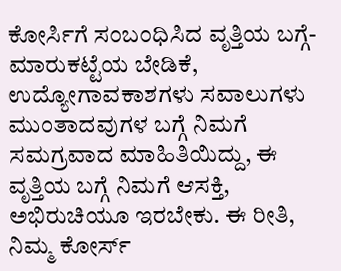ಕೋರ್ಸಿಗೆ ಸಂಬಂಧಿಸಿದ ವೃತ್ತಿಯ ಬಗ್ಗೆ-ಮಾರುಕಟ್ಟೆಯ ಬೇಡಿಕೆ, ಉದ್ಯೋಗಾವಕಾಶಗಳು ಸವಾಲುಗಳು ಮುಂತಾದವುಗಳ ಬಗ್ಗೆ ನಿಮಗೆ ಸಮಗ್ರವಾದ ಮಾಹಿತಿಯಿದ್ದು, ಈ ವೃತ್ತಿಯ ಬಗ್ಗೆ ನಿಮಗೆ ಆಸಕ್ತಿ, ಅಭಿರುಚಿಯೂ ಇರಬೇಕು. ಈ ರೀತಿ, ನಿಮ್ಮ ಕೋರ್ಸ್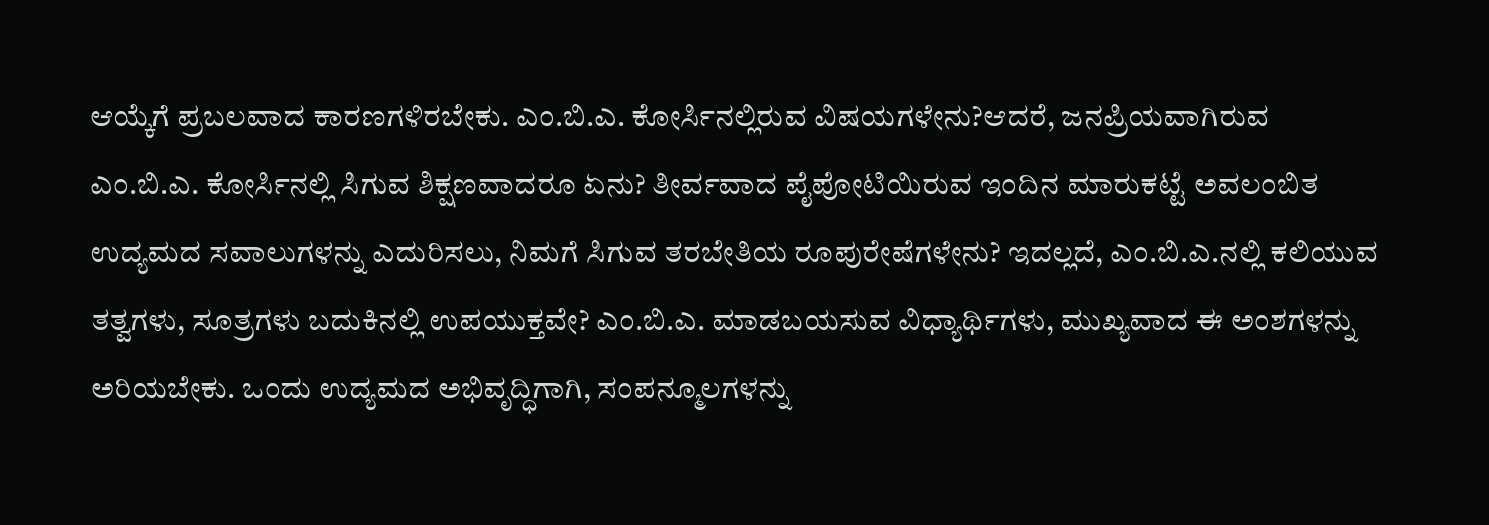ಆಯ್ಕೆಗೆ ಪ್ರಬಲವಾದ ಕಾರಣಗಳಿರಬೇಕು. ಎಂ.ಬಿ.ಎ. ಕೋರ್ಸಿನಲ್ಲಿರುವ ವಿಷಯಗಳೇನು?ಆದರೆ, ಜನಪ್ರಿಯವಾಗಿರುವ ಎಂ.ಬಿ.ಎ. ಕೋರ್ಸಿನಲ್ಲಿ ಸಿಗುವ ಶಿಕ್ಷಣವಾದರೂ ಏನು? ತೀರ್ವವಾದ ಪೈಪೋಟಿಯಿರುವ ಇಂದಿನ ಮಾರುಕಟ್ಟೆ ಅವಲಂಬಿತ ಉದ್ಯಮದ ಸವಾಲುಗಳನ್ನು ಎದುರಿಸಲು, ನಿಮಗೆ ಸಿಗುವ ತರಬೇತಿಯ ರೂಪುರೇಷೆಗಳೇನು? ಇದಲ್ಲದೆ, ಎಂ.ಬಿ.ಎ.ನಲ್ಲಿ ಕಲಿಯುವ ತತ್ವಗಳು, ಸೂತ್ರಗಳು ಬದುಕಿನಲ್ಲಿ ಉಪಯುಕ್ತವೇ? ಎಂ.ಬಿ.ಎ. ಮಾಡಬಯಸುವ ವಿಧ್ಯಾರ್ಥಿಗಳು, ಮುಖ್ಯವಾದ ಈ ಅಂಶಗಳನ್ನು ಅರಿಯಬೇಕು. ಒಂದು ಉದ್ಯಮದ ಅಭಿವೃದ್ಧಿಗಾಗಿ, ಸಂಪನ್ಮೂಲಗಳನ್ನು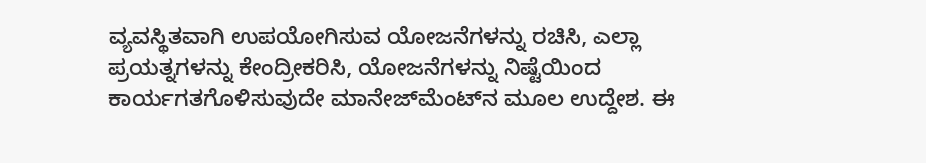ವ್ಯವಸ್ಥಿತವಾಗಿ ಉಪಯೋಗಿಸುವ ಯೋಜನೆಗಳನ್ನು ರಚಿಸಿ, ಎಲ್ಲಾ ಪ್ರಯತ್ನಗಳನ್ನು ಕೇಂದ್ರೀಕರಿಸಿ, ಯೋಜನೆಗಳನ್ನು ನಿಷ್ಟೆಯಿಂದ ಕಾರ್ಯಗತಗೊಳಿಸುವುದೇ ಮಾನೇಜ್‌ಮೆಂಟ್‌ನ ಮೂಲ ಉದ್ದೇಶ. ಈ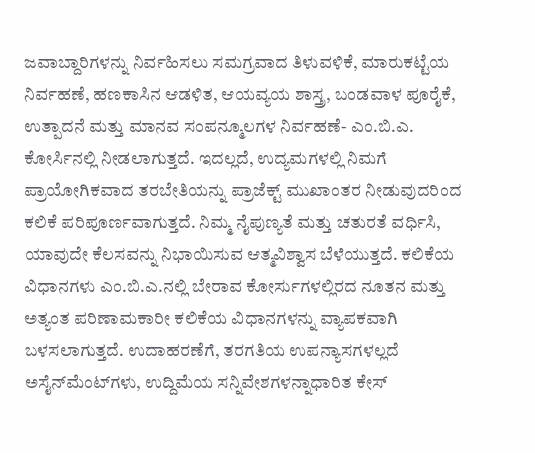ಜವಾಬ್ದಾರಿಗಳನ್ನು ನಿರ್ವಹಿಸಲು ಸಮಗ್ರವಾದ ತಿಳುವಳಿಕೆ, ಮಾರುಕಟ್ಟೆಯ ನಿರ್ವಹಣೆ, ಹಣಕಾಸಿನ ಆಡಳಿತ, ಆಯವ್ಯಯ ಶಾಸ್ತ್ರ, ಬಂಡವಾಳ ಪೂರೈಕೆ, ಉತ್ಪಾದನೆ ಮತ್ತು ಮಾನವ ಸಂಪನ್ಮೂಲಗಳ ನಿರ್ವಹಣೆ- ಎಂ.ಬಿ.ಎ. ಕೋರ್ಸಿನಲ್ಲಿ ನೀಡಲಾಗುತ್ತದೆ. ಇದಲ್ಲದೆ, ಉದ್ಯಮಗಳಲ್ಲಿ ನಿಮಗೆ ಪ್ರಾಯೋಗಿಕವಾದ ತರಬೇತಿಯನ್ನು ಪ್ರಾಜೆಕ್ಟ್ ಮುಖಾಂತರ ನೀಡುವುದರಿಂದ ಕಲಿಕೆ ಪರಿಪೂರ್ಣವಾಗುತ್ತದೆ. ನಿಮ್ಮ ನೈಪುಣ್ಯತೆ ಮತ್ತು ಚತುರತೆ ವರ್ಧಿಸಿ, ಯಾವುದೇ ಕೆಲಸವನ್ನು ನಿಭಾಯಿಸುವ ಆತ್ಮವಿಶ್ವಾಸ ಬೆಳೆಯುತ್ತದೆ. ಕಲಿಕೆಯ ವಿಧಾನಗಳು ಎಂ.ಬಿ.ಎ.ನಲ್ಲಿ ಬೇರಾವ ಕೋರ್ಸುಗಳಲ್ಲಿರದ ನೂತನ ಮತ್ತು ಅತ್ಯಂತ ಪರಿಣಾಮಕಾರೀ ಕಲಿಕೆಯ ವಿಧಾನಗಳನ್ನು ವ್ಯಾಪಕವಾಗಿ ಬಳಸಲಾಗುತ್ತದೆ. ಉದಾಹರಣೆಗೆ, ತರಗತಿಯ ಉಪನ್ಯಾಸಗಳಲ್ಲದೆ ಅಸೈನ್‌ಮೆಂಟ್‌ಗಳು, ಉದ್ದಿಮೆಯ ಸನ್ನಿವೇಶಗಳನ್ನಾಧಾರಿತ ಕೇಸ್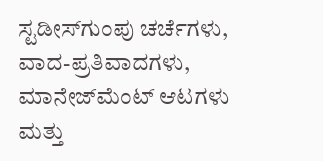ಸ್ಟಡೀಸ್‌ಗುಂಪು ಚರ್ಚೆಗಳು, ವಾದ-ಪ್ರತಿವಾದಗಳು, ಮಾನೇಜ್‌ಮೆಂಟ್ ಆಟಗಳು ಮತ್ತು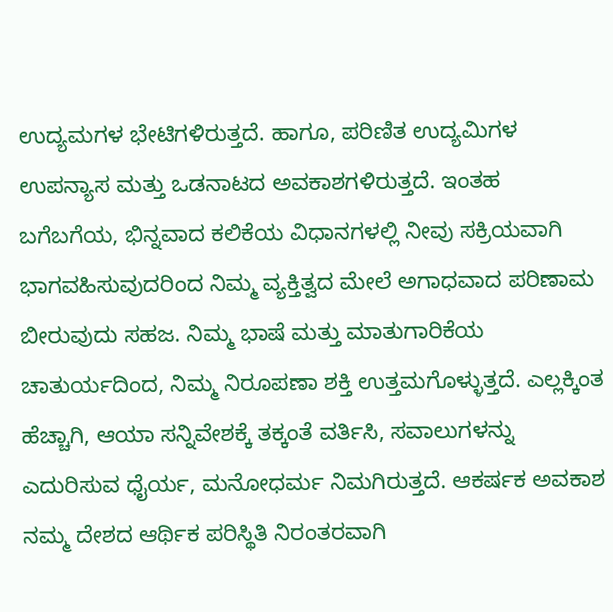ಉದ್ಯಮಗಳ ಭೇಟಿಗಳಿರುತ್ತದೆ. ಹಾಗೂ, ಪರಿಣಿತ ಉದ್ಯಮಿಗಳ ಉಪನ್ಯಾಸ ಮತ್ತು ಒಡನಾಟದ ಅವಕಾಶಗಳಿರುತ್ತದೆ. ಇಂತಹ ಬಗೆಬಗೆಯ, ಭಿನ್ನವಾದ ಕಲಿಕೆಯ ವಿಧಾನಗಳಲ್ಲಿ ನೀವು ಸಕ್ರಿಯವಾಗಿ ಭಾಗವಹಿಸುವುದರಿಂದ ನಿಮ್ಮ ವ್ಯಕ್ತಿತ್ವದ ಮೇಲೆ ಅಗಾಧವಾದ ಪರಿಣಾಮ ಬೀರುವುದು ಸಹಜ. ನಿಮ್ಮ ಭಾಷೆ ಮತ್ತು ಮಾತುಗಾರಿಕೆಯ ಚಾತುರ್ಯದಿಂದ, ನಿಮ್ಮ ನಿರೂಪಣಾ ಶಕ್ತಿ ಉತ್ತಮಗೊಳ್ಳುತ್ತದೆ. ಎಲ್ಲಕ್ಕಿಂತ ಹೆಚ್ಚಾಗಿ, ಆಯಾ ಸನ್ನಿವೇಶಕ್ಕೆ ತಕ್ಕಂತೆ ವರ್ತಿಸಿ, ಸವಾಲುಗಳನ್ನು ಎದುರಿಸುವ ಧೈರ್ಯ, ಮನೋಧರ್ಮ ನಿಮಗಿರುತ್ತದೆ. ಆಕರ್ಷಕ ಅವಕಾಶ ನಮ್ಮ ದೇಶದ ಆರ್ಥಿಕ ಪರಿಸ್ಥಿತಿ ನಿರಂತರವಾಗಿ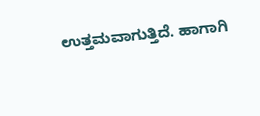ಉತ್ತಮವಾಗುತ್ತಿದೆ. ಹಾಗಾಗಿ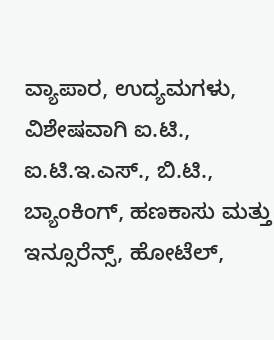ವ್ಯಾಪಾರ, ಉದ್ಯಮಗಳು, ವಿಶೇಷವಾಗಿ ಐ.ಟಿ., ಐ.ಟಿ.ಇ.ಎಸ್., ಬಿ.ಟಿ., ಬ್ಯಾಂಕಿಂಗ್, ಹಣಕಾಸು ಮತ್ತು ಇನ್ಸೂರೆನ್ಸ್, ಹೋಟೆಲ್,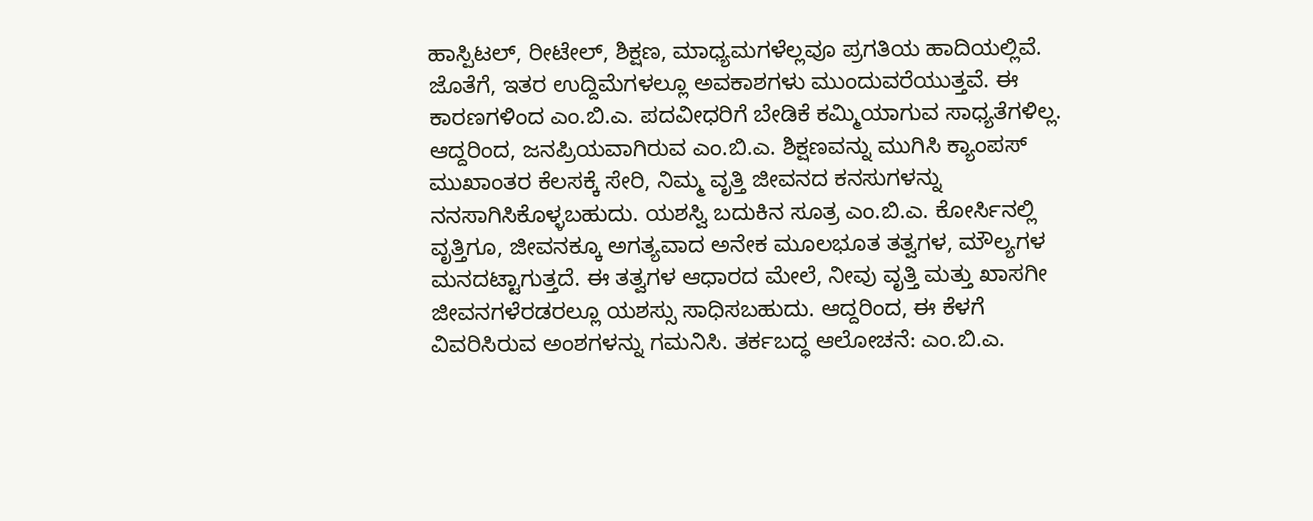ಹಾಸ್ಪಿಟಲ್, ರೀಟೇಲ್, ಶಿಕ್ಷಣ, ಮಾಧ್ಯಮಗಳೆಲ್ಲವೂ ಪ್ರಗತಿಯ ಹಾದಿಯಲ್ಲಿವೆ. ಜೊತೆಗೆ, ಇತರ ಉದ್ದಿಮೆಗಳಲ್ಲೂ ಅವಕಾಶಗಳು ಮುಂದುವರೆಯುತ್ತವೆ. ಈ ಕಾರಣಗಳಿಂದ ಎಂ.ಬಿ.ಎ. ಪದವೀಧರಿಗೆ ಬೇಡಿಕೆ ಕಮ್ಮಿಯಾಗುವ ಸಾಧ್ಯತೆಗಳಿಲ್ಲ. ಆದ್ದರಿಂದ, ಜನಪ್ರಿಯವಾಗಿರುವ ಎಂ.ಬಿ.ಎ. ಶಿಕ್ಷಣವನ್ನು ಮುಗಿಸಿ ಕ್ಯಾಂಪಸ್ ಮುಖಾಂತರ ಕೆಲಸಕ್ಕೆ ಸೇರಿ, ನಿಮ್ಮ ವೃತ್ತಿ ಜೀವನದ ಕನಸುಗಳನ್ನು ನನಸಾಗಿಸಿಕೊಳ್ಳಬಹುದು. ಯಶಸ್ವಿ ಬದುಕಿನ ಸೂತ್ರ ಎಂ.ಬಿ.ಎ. ಕೋರ್ಸಿನಲ್ಲಿ ವೃತ್ತಿಗೂ, ಜೀವನಕ್ಕೂ ಅಗತ್ಯವಾದ ಅನೇಕ ಮೂಲಭೂತ ತತ್ವಗಳ, ಮೌಲ್ಯಗಳ ಮನದಟ್ಟಾಗುತ್ತದೆ. ಈ ತತ್ವಗಳ ಆಧಾರದ ಮೇಲೆ, ನೀವು ವೃತ್ತಿ ಮತ್ತು ಖಾಸಗೀ ಜೀವನಗಳೆರಡರಲ್ಲೂ ಯಶಸ್ಸು ಸಾಧಿಸಬಹುದು. ಆದ್ದರಿಂದ, ಈ ಕೆಳಗೆ ವಿವರಿಸಿರುವ ಅಂಶಗಳನ್ನು ಗಮನಿಸಿ. ತರ್ಕಬದ್ಧ ಆಲೋಚನೆ: ಎಂ.ಬಿ.ಎ.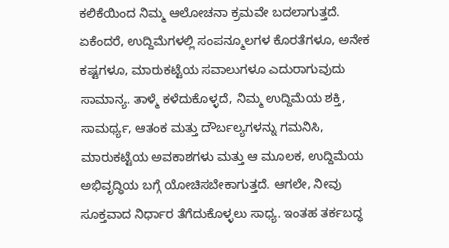ಕಲಿಕೆಯಿಂದ ನಿಮ್ಮ ಆಲೋಚನಾ ಕ್ರಮವೇ ಬದಲಾಗುತ್ತದೆ. ಏಕೆಂದರೆ, ಉದ್ದಿಮೆಗಳಲ್ಲಿ ಸಂಪನ್ಮೂಲಗಳ ಕೊರತೆಗಳೂ, ಅನೇಕ ಕಷ್ಟಗಳೂ, ಮಾರುಕಟ್ಟೆಯ ಸವಾಲುಗಳೂ ಎದುರಾಗುವುದು ಸಾಮಾನ್ಯ. ತಾಳ್ಮೆ ಕಳೆದುಕೊಳ್ಳದೆ, ನಿಮ್ಮ ಉದ್ದಿಮೆಯ ಶಕ್ತಿ, ಸಾಮರ್ಥ್ಯ, ಆತಂಕ ಮತ್ತು ದೌರ್ಬಲ್ಯಗಳನ್ನು ಗಮನಿಸಿ, ಮಾರುಕಟ್ಟೆಯ ಅವಕಾಶಗಳು ಮತ್ತು ಆ ಮೂಲಕ, ಉದ್ದಿಮೆಯ ಅಭಿವೃದ್ಧಿಯ ಬಗ್ಗೆ ಯೋಚಿಸಬೇಕಾಗುತ್ತದೆ. ಆಗಲೇ, ನೀವು ಸೂಕ್ತವಾದ ನಿರ್ಧಾರ ತೆಗೆದುಕೊಳ್ಳಲು ಸಾಧ್ಯ. ಇಂತಹ ತರ್ಕಬದ್ಧ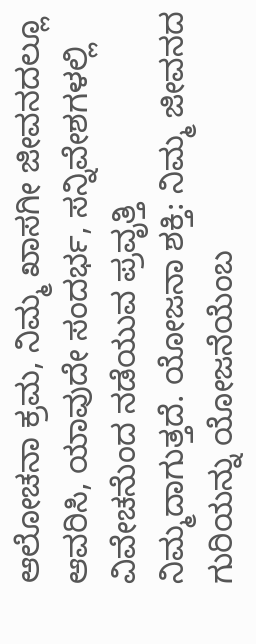ಆಲೋಚನಾ ಕ್ರಮ, ನಿಮ್ಮ ಖಾಸಗೀ ಜೀವನದಲ್ಲೂ ಆವರಿಸಿ, ಯಾವುದೇ ಸಂದರ್ಭ, ಸನ್ನಿವೇಶಗಳಲ್ಲಿ ವಿವೇಚನೆುಂದ ನಡೆಯುವ ಪ್ರವೃತ್ತಿ ನಿಮ್ಮದಾಗುತ್ತದೆ. ಯೋಜನಾ ಶಕ್ತಿ: ನಿಮ್ಮ ಜೀವನದ ಗುರಿಯನ್ನು ಯೋಜನೆಯೆಂಬ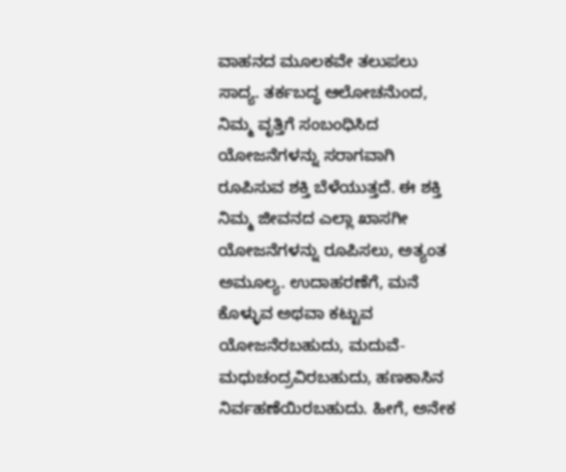ವಾಹನದ ಮೂಲಕವೇ ತಲುಪಲು ಸಾದ್ಯ. ತರ್ಕಬದ್ಧ ಆಲೋಚನೆುಂದ, ನಿಮ್ಮ ವೃತ್ತಿಗೆ ಸಂಬಂಧಿಸಿದ ಯೋಜನೆಗಳನ್ನು ಸರಾಗವಾಗಿ ರೂಪಿಸುವ ಶಕ್ತಿ ಬೆಳೆಯುತ್ತದೆ. ಈ ಶಕ್ತಿ ನಿಮ್ಮ ಜೀವನದ ಎಲ್ಲಾ ಖಾಸಗೀ ಯೋಜನೆಗಳನ್ನು ರೂಪಿಸಲು, ಅತ್ಯಂತ ಅಮೂಲ್ಯ. ಉದಾಹರಣೆಗೆ, ಮನೆ ಕೊಳ್ಳುವ ಅಥವಾ ಕಟ್ಟುವ ಯೋಜನೆರಬಹುದು, ಮದುವೆ-ಮಧುಚಂದ್ರವಿರಬಹುದು, ಹಣಕಾಸಿನ ನಿರ್ವಹಣೆಯಿರಬಹುದು. ಹೀಗೆ, ಅನೇಕ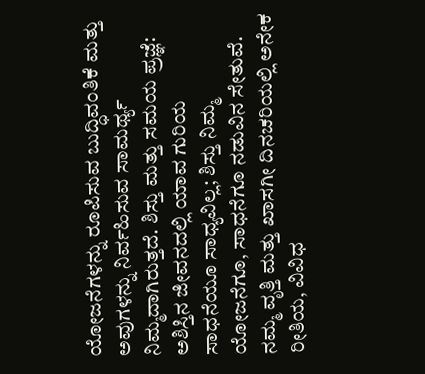ಯೋಜನೆಗಳನ್ನು ರೂಪಿಸುವ ಬುದ್ಧಿವಂತಿಕೆ ಮತ್ತು ಅವುಗಳನ್ನು ನಿರ್ವಹಿಸುವ ಸಾಮರ್ಥ್ಯ ನಿಮ್ಮದಾಗಿರುತ್ತದೆ. ಶಿಸ್ತು ಮತ್ತು ಸಮಯ ಪ್ರಜ್ಞೆ: ಅಶಿಸ್ತಿನ ಜೀವನದಲ್ಲಿ ಯಾವ ಗುರಿಯ ಸಾಧನೆಯೂ ಸಾಧ್ಯವಿಲ್ಲ; ಶಿಸ್ತು ನಿಮ್ಮ ಯೋಜನೆಗೂ, ಸಾಧನೆಗೂ ನಡುವಿನ ಸೇತುವೆ. ನಮ್ಮ ವೃತ್ತಿ ಮತ್ತು ಖಾಸಗೀ ದಿನಚರಿಯಲ್ಲಿ ಅನೇಕ ರೀತಿಯ, ವಿವಿಧ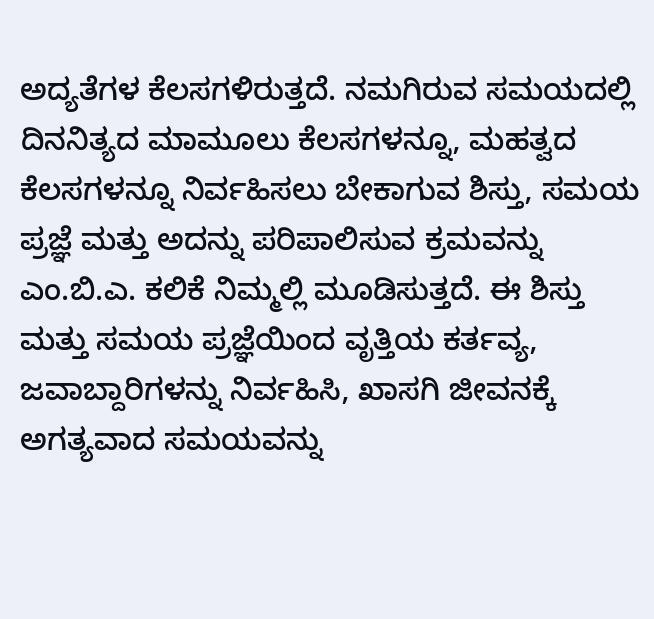ಅದ್ಯತೆಗಳ ಕೆಲಸಗಳಿರುತ್ತದೆ. ನಮಗಿರುವ ಸಮಯದಲ್ಲಿ ದಿನನಿತ್ಯದ ಮಾಮೂಲು ಕೆಲಸಗಳನ್ನೂ, ಮಹತ್ವದ ಕೆಲಸಗಳನ್ನೂ ನಿರ್ವಹಿಸಲು ಬೇಕಾಗುವ ಶಿಸ್ತು, ಸಮಯ ಪ್ರಜ್ಞೆ ಮತ್ತು ಅದನ್ನು ಪರಿಪಾಲಿಸುವ ಕ್ರಮವನ್ನು ಎಂ.ಬಿ.ಎ. ಕಲಿಕೆ ನಿಮ್ಮಲ್ಲಿ ಮೂಡಿಸುತ್ತದೆ. ಈ ಶಿಸ್ತು ಮತ್ತು ಸಮಯ ಪ್ರಜ್ಞೆಯಿಂದ ವೃತ್ತಿಯ ಕರ್ತವ್ಯ, ಜವಾಬ್ದಾರಿಗಳನ್ನು ನಿರ್ವಹಿಸಿ, ಖಾಸಗಿ ಜೀವನಕ್ಕೆ ಅಗತ್ಯವಾದ ಸಮಯವನ್ನು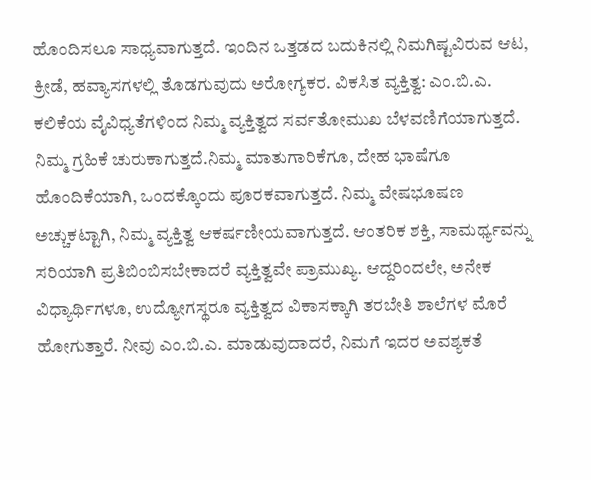ಹೊಂದಿಸಲೂ ಸಾಧ್ಯವಾಗುತ್ತದೆ. ಇಂದಿನ ಒತ್ತಡದ ಬದುಕಿನಲ್ಲಿ ನಿಮಗಿಷ್ಟವಿರುವ ಆಟ, ಕ್ರೀಡೆ, ಹವ್ಯಾಸಗಳಲ್ಲಿ ತೊಡಗುವುದು ಅರೋಗ್ಯಕರ. ವಿಕಸಿತ ವ್ಯಕ್ತಿತ್ವ: ಎಂ.ಬಿ.ಎ. ಕಲಿಕೆಯ ವೈವಿಧ್ಯತೆಗಳಿಂದ ನಿಮ್ಮ ವ್ಯಕ್ತಿತ್ವದ ಸರ್ವತೋಮುಖ ಬೆಳವಣಿಗೆಯಾಗುತ್ತದೆ. ನಿಮ್ಮ ಗ್ರಹಿಕೆ ಚುರುಕಾಗುತ್ತದೆ.ನಿಮ್ಮ ಮಾತುಗಾರಿಕೆಗೂ, ದೇಹ ಭಾಷೆಗೂ ಹೊಂದಿಕೆಯಾಗಿ, ಒಂದಕ್ಕೊಂದು ಪೂರಕವಾಗುತ್ತದೆ. ನಿಮ್ಮ ವೇಷಭೂಷಣ ಅಚ್ಚುಕಟ್ಟಾಗಿ, ನಿಮ್ಮ ವ್ಯಕ್ತಿತ್ವ ಆಕರ್ಷಣೀಯವಾಗುತ್ತದೆ. ಆಂತರಿಕ ಶಕ್ತಿ, ಸಾಮರ್ಥ್ಯವನ್ನು ಸರಿಯಾಗಿ ಪ್ರತಿಬಿಂಬಿಸಬೇಕಾದರೆ ವ್ಯಕ್ತಿತ್ವವೇ ಪ್ರಾಮುಖ್ಯ. ಆದ್ದರಿಂದಲೇ, ಅನೇಕ ವಿಧ್ಯಾರ್ಥಿಗಳೂ, ಉದ್ಯೋಗಸ್ಥರೂ ವ್ಯಕ್ತಿತ್ವದ ವಿಕಾಸಕ್ಕಾಗಿ ತರಬೇತಿ ಶಾಲೆಗಳ ಮೊರೆ ಹೋಗುತ್ತಾರೆ. ನೀವು ಎಂ.ಬಿ.ಎ. ಮಾಡುವುದಾದರೆ, ನಿಮಗೆ ಇದರ ಅವಶ್ಯಕತೆ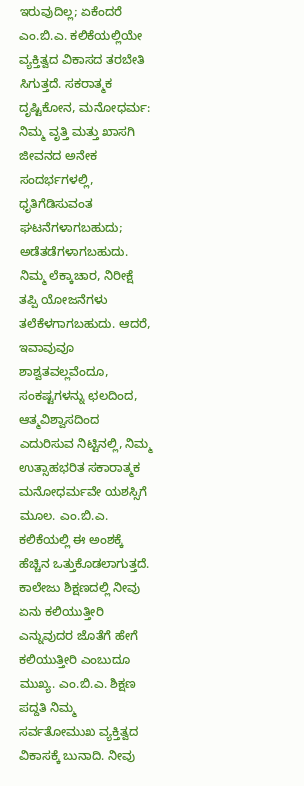ಇರುವುದಿಲ್ಲ; ಏಕೆಂದರೆ ಎಂ.ಬಿ.ಎ. ಕಲಿಕೆಯಲ್ಲಿಯೇ ವ್ಯಕ್ತಿತ್ವದ ವಿಕಾಸದ ತರಬೇತಿ ಸಿಗುತ್ತದೆ. ಸಕರಾತ್ಮಕ ದೃಷ್ಟಿಕೋನ, ಮನೋಧರ್ಮ: ನಿಮ್ಮ ವೃತ್ತಿ ಮತ್ತು ಖಾಸಗಿ ಜೀವನದ ಅನೇಕ ಸಂದರ್ಭಗಳಲ್ಲಿ, ಧೃತಿಗೆಡಿಸುವಂತ ಘಟನೆಗಳಾಗಬಹುದು; ಅಡೆತಡೆಗಳಾಗಬಹುದು. ನಿಮ್ಮ ಲೆಕ್ಕಾಚಾರ, ನಿರೀಕ್ಷೆ ತಪ್ಪಿ ಯೋಜನೆಗಳು ತಲೆಕೆಳಗಾಗಬಹುದು. ಆದರೆ, ಇವಾವುವೂ ಶಾಶ್ವತವಲ್ಲವೆಂದೂ, ಸಂಕಷ್ಟಗಳನ್ನು ಛಲದಿಂದ, ಆತ್ಮವಿಶ್ವಾಸದಿಂದ ಎದುರಿಸುವ ನಿಟ್ಟಿನಲ್ಲಿ, ನಿಮ್ಮ ಉತ್ಸಾಹಭರಿತ ಸಕಾರಾತ್ಮಕ ಮನೋಧರ್ಮವೇ ಯಶಸ್ಸಿಗೆ ಮೂಲ. ಎಂ.ಬಿ.ಎ. ಕಲಿಕೆಯಲ್ಲಿ ಈ ಅಂಶಕ್ಕೆ ಹೆಚ್ಚಿನ ಒತ್ತುಕೊಡಲಾಗುತ್ತದೆ. ಕಾಲೇಜು ಶಿಕ್ಷಣದಲ್ಲಿ ನೀವು ಏನು ಕಲಿಯುತ್ತೀರಿ ಎನ್ನುವುದರ ಜೊತೆಗೆ ಹೇಗೆ ಕಲಿಯುತ್ತೀರಿ ಎಂಬುದೂ ಮುಖ್ಯ. ಎಂ.ಬಿ.ಎ. ಶಿಕ್ಷಣ ಪದ್ದತಿ ನಿಮ್ಮ ಸರ್ವತೋಮುಖ ವ್ಯಕ್ತಿತ್ವದ ವಿಕಾಸಕ್ಕೆ ಬುನಾದಿ. ನೀವು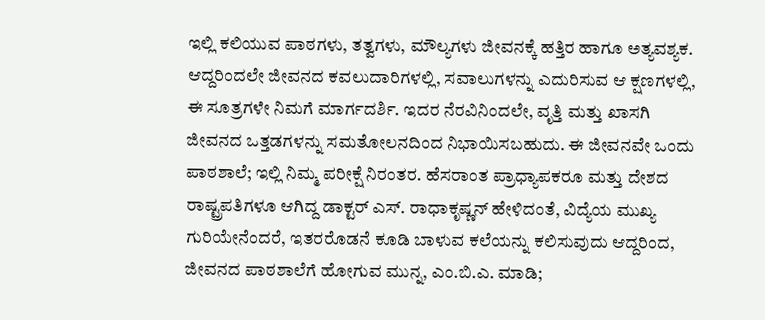ಇಲ್ಲಿ ಕಲಿಯುವ ಪಾಠಗಳು, ತತ್ವಗಳು, ಮೌಲ್ಯಗಳು ಜೀವನಕ್ಕೆ ಹತ್ತಿರ ಹಾಗೂ ಅತ್ಯವಶ್ಯಕ. ಆದ್ದರಿಂದಲೇ ಜೀವನದ ಕವಲುದಾರಿಗಳಲ್ಲಿ, ಸವಾಲುಗಳನ್ನು ಎದುರಿಸುವ ಆ ಕ್ಷಣಗಳಲ್ಲಿ, ಈ ಸೂತ್ರಗಳೇ ನಿಮಗೆ ಮಾರ್ಗದರ್ಶಿ. ಇದರ ನೆರವಿನಿಂದಲೇ, ವೃತ್ತಿ ಮತ್ತು ಖಾಸಗಿ ಜೀವನದ ಒತ್ತಡಗಳನ್ನು ಸಮತೋಲನದಿಂದ ನಿಭಾಯಿಸಬಹುದು. ಈ ಜೀವನವೇ ಒಂದು ಪಾಠಶಾಲೆ; ಇಲ್ಲಿ ನಿಮ್ಮ ಪರೀಕ್ಷೆ ನಿರಂತರ. ಹೆಸರಾಂತ ಪ್ರಾಧ್ಯಾಪಕರೂ ಮತ್ತು ದೇಶದ ರಾಷ್ಟ್ರಪತಿಗಳೂ ಆಗಿದ್ದ ಡಾಕ್ಟರ್ ಎಸ್. ರಾಧಾಕೃಷ್ಣನ್ ಹೇಳಿದಂತೆ, ವಿದ್ಯೆಯ ಮುಖ್ಯ ಗುರಿಯೇನೆಂದರೆ, ಇತರರೊಡನೆ ಕೂಡಿ ಬಾಳುವ ಕಲೆಯನ್ನು ಕಲಿಸುವುದು ಆದ್ದರಿಂದ, ಜೀವನದ ಪಾಠಶಾಲೆಗೆ ಹೋಗುವ ಮುನ್ನ, ಎಂ.ಬಿ.ಎ. ಮಾಡಿ;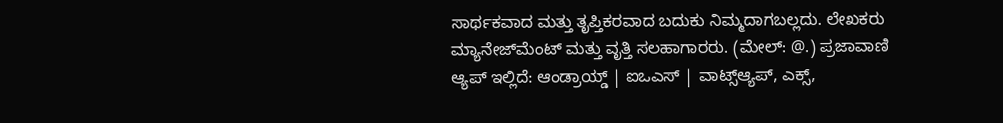ಸಾರ್ಥಕವಾದ ಮತ್ತು ತೃಪ್ತಿಕರವಾದ ಬದುಕು ನಿಮ್ಮದಾಗಬಲ್ಲದು. ಲೇಖಕರು ಮ್ಯಾನೇಜ್‌ಮೆಂಟ್ ಮತ್ತು ವೃತ್ತಿ ಸಲಹಾಗಾರರು. (ಮೇಲ್: @.) ಪ್ರಜಾವಾಣಿ ಆ್ಯಪ್ ಇಲ್ಲಿದೆ: ಆಂಡ್ರಾಯ್ಡ್ | ಐಒಎಸ್ | ವಾಟ್ಸ್ಆ್ಯಪ್, ಎಕ್ಸ್,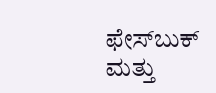ಫೇಸ್‌ಬುಕ್ ಮತ್ತು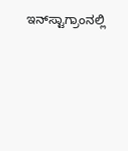ಇನ್‌ಸ್ಟಾಗ್ರಾಂನಲ್ಲಿ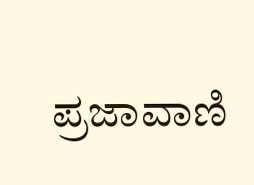ಪ್ರಜಾವಾಣಿ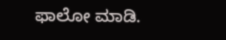ಫಾಲೋ ಮಾಡಿ.